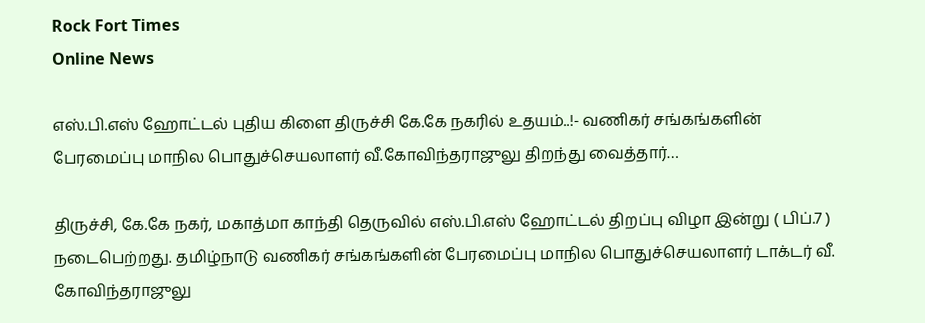Rock Fort Times
Online News

எஸ்.பி.எஸ் ஹோட்டல் புதிய கிளை திருச்சி கே.கே நகரில் உதயம்..!- வணிகர் சங்கங்களின் பேரமைப்பு மாநில பொதுச்செயலாளர் வீ.கோவிந்தராஜுலு திறந்து வைத்தார்…

திருச்சி, கே.கே நகர், மகாத்மா காந்தி தெருவில் எஸ்.பி.எஸ் ஹோட்டல் திறப்பு விழா இன்று ( பிப்.7 ) நடைபெற்றது. தமிழ்நாடு வணிகர் சங்கங்களின் பேரமைப்பு மாநில பொதுச்செயலாளர் டாக்டர் வீ. கோவிந்தராஜுலு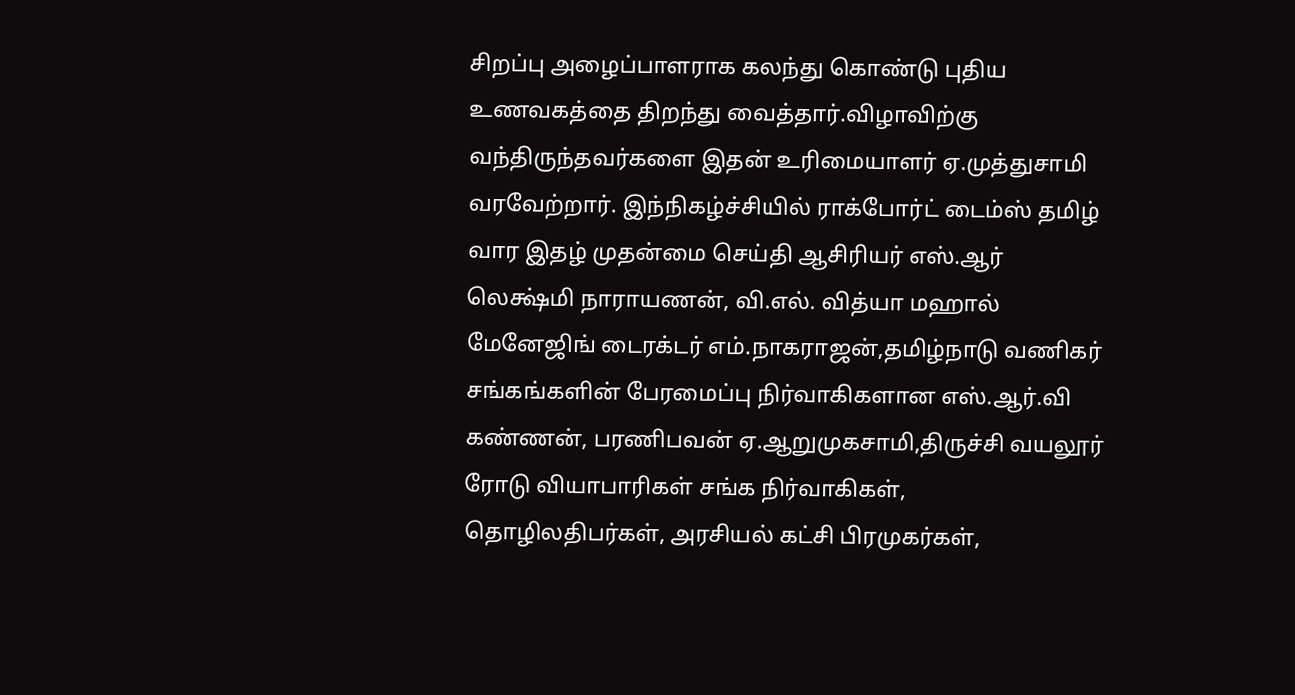சிறப்பு அழைப்பாளராக கலந்து கொண்டு புதிய உணவகத்தை திறந்து வைத்தார்.விழாவிற்கு வந்திருந்தவர்களை இதன் உரிமையாளர் ஏ.முத்துசாமி வரவேற்றார். இந்நிகழ்ச்சியில் ராக்போர்ட் டைம்ஸ் தமிழ் வார இதழ் முதன்மை செய்தி ஆசிரியர் எஸ்.ஆர் லெக்ஷ்மி நாராயணன், வி.எல். வித்யா மஹால் மேனேஜிங் டைரக்டர் எம்.நாகராஜன்,தமிழ்நாடு வணிகர் சங்கங்களின் பேரமைப்பு நிர்வாகிகளான எஸ்.ஆர்.வி கண்ணன், பரணிபவன் ஏ.ஆறுமுகசாமி,திருச்சி வயலூர் ரோடு வியாபாரிகள் சங்க நிர்வாகிகள், தொழிலதிபர்கள், அரசியல் கட்சி பிரமுகர்கள்,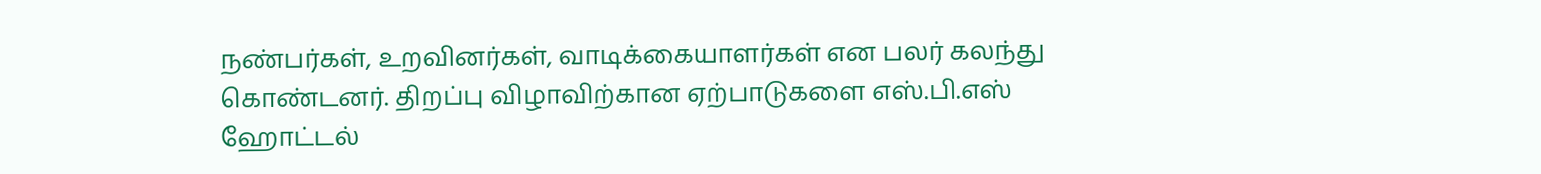நண்பர்கள், உறவினர்கள், வாடிக்கையாளர்கள் என பலர் கலந்து கொண்டனர். திறப்பு விழாவிற்கான ஏற்பாடுகளை எஸ்.பி.எஸ் ஹோட்டல்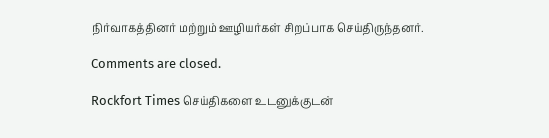நிர்வாகத்தினர் மற்றும் ஊழியர்கள் சிறப்பாக செய்திருந்தனர்.

Comments are closed.

Rockfort Times செய்திகளை உடனுக்குடன்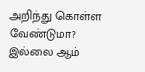அறிந்து கொள்ள வேண்டுமா? இல்லை ஆம்